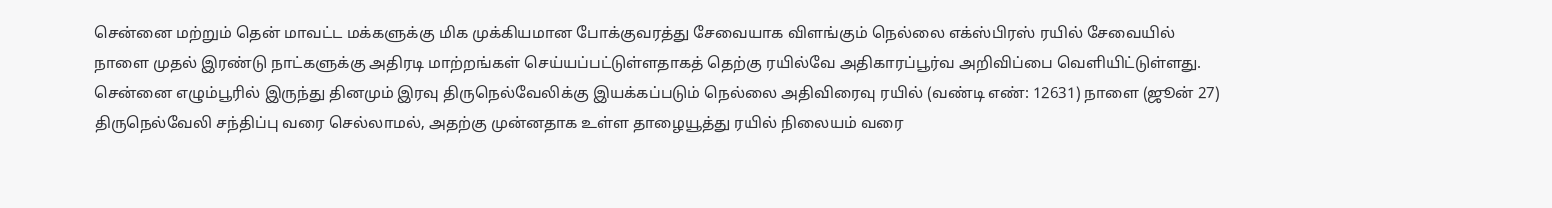சென்னை மற்றும் தென் மாவட்ட மக்களுக்கு மிக முக்கியமான போக்குவரத்து சேவையாக விளங்கும் நெல்லை எக்ஸ்பிரஸ் ரயில் சேவையில் நாளை முதல் இரண்டு நாட்களுக்கு அதிரடி மாற்றங்கள் செய்யப்பட்டுள்ளதாகத் தெற்கு ரயில்வே அதிகாரப்பூர்வ அறிவிப்பை வெளியிட்டுள்ளது. சென்னை எழும்பூரில் இருந்து தினமும் இரவு திருநெல்வேலிக்கு இயக்கப்படும் நெல்லை அதிவிரைவு ரயில் (வண்டி எண்: 12631) நாளை (ஜூன் 27) திருநெல்வேலி சந்திப்பு வரை செல்லாமல், அதற்கு முன்னதாக உள்ள தாழையூத்து ரயில் நிலையம் வரை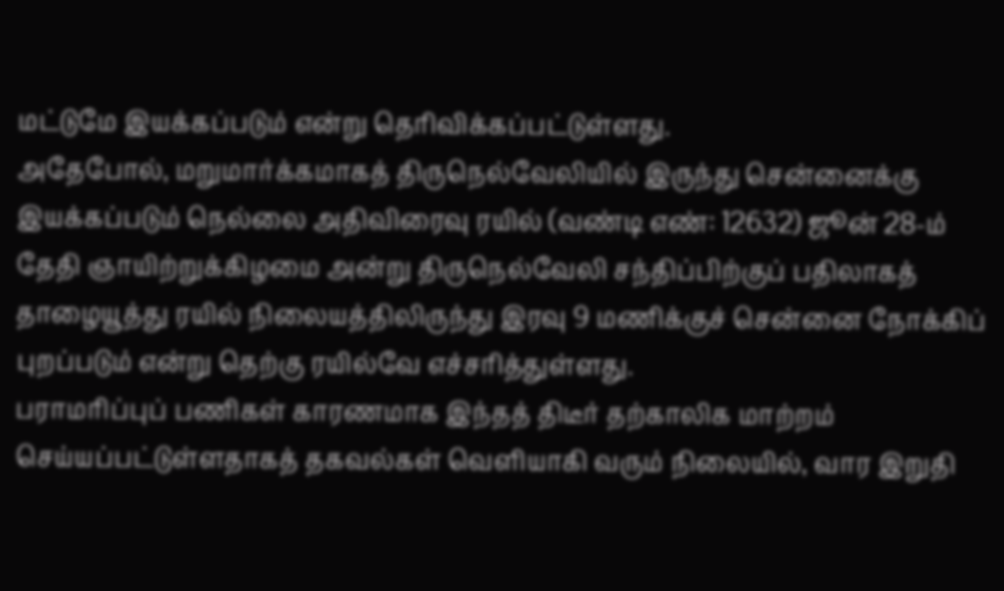மட்டுமே இயக்கப்படும் என்று தெரிவிக்கப்பட்டுள்ளது.
அதேபோல், மறுமார்க்கமாகத் திருநெல்வேலியில் இருந்து சென்னைக்கு இயக்கப்படும் நெல்லை அதிவிரைவு ரயில் (வண்டி எண்: 12632) ஜூன் 28-ம் தேதி ஞாயிற்றுக்கிழமை அன்று திருநெல்வேலி சந்திப்பிற்குப் பதிலாகத் தாழையூத்து ரயில் நிலையத்திலிருந்து இரவு 9 மணிக்குச் சென்னை நோக்கிப் புறப்படும் என்று தெற்கு ரயில்வே எச்சரித்துள்ளது.
பராமரிப்புப் பணிகள் காரணமாக இந்தத் திடீர் தற்காலிக மாற்றம் செய்யப்பட்டுள்ளதாகத் தகவல்கள் வெளியாகி வரும் நிலையில், வார இறுதி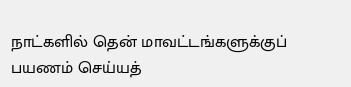நாட்களில் தென் மாவட்டங்களுக்குப் பயணம் செய்யத்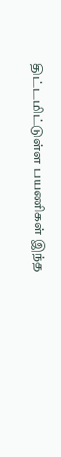திட்டமிட்டுள்ள பயணிகள் இந்த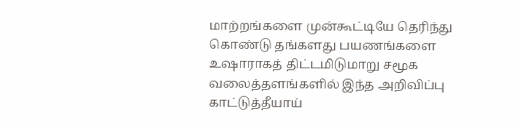மாற்றங்களை முன்கூட்டியே தெரிந்து கொண்டு தங்களது பயணங்களை உஷாராகத் திட்டமிடுமாறு சமூக வலைத்தளங்களில் இந்த அறிவிப்பு காட்டுத்தீயாய்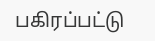பகிரப்பட்டு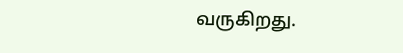வருகிறது.